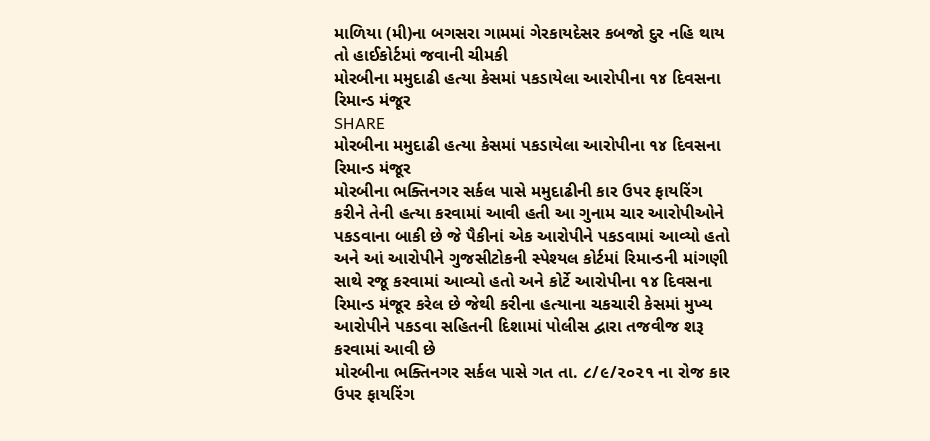માળિયા (મી)ના બગસરા ગામમાં ગેરકાયદેસર કબજો દુર નહિ થાય તો હાઈકોર્ટમાં જવાની ચીમકી
મોરબીના મમુદાઢી હત્યા કેસમાં પકડાયેલા આરોપીના ૧૪ દિવસના રિમાન્ડ મંજૂર
SHARE
મોરબીના મમુદાઢી હત્યા કેસમાં પકડાયેલા આરોપીના ૧૪ દિવસના રિમાન્ડ મંજૂર
મોરબીના ભક્તિનગર સર્કલ પાસે મમુદાઢીની કાર ઉપર ફાયરિંગ કરીને તેની હત્યા કરવામાં આવી હતી આ ગુનામ ચાર આરોપીઓને પકડવાના બાકી છે જે પૈકીનાં એક આરોપીને પકડવામાં આવ્યો હતો અને આં આરોપીને ગુજસીટોકની સ્પેશ્યલ કોર્ટમાં રિમાન્ડની માંગણી સાથે રજૂ કરવામાં આવ્યો હતો અને કોર્ટે આરોપીના ૧૪ દિવસના રિમાન્ડ મંજૂર કરેલ છે જેથી કરીના હત્યાના ચકચારી કેસમાં મુખ્ય આરોપીને પકડવા સહિતની દિશામાં પોલીસ દ્વારા તજવીજ શરૂ કરવામાં આવી છે
મોરબીના ભક્તિનગર સર્કલ પાસે ગત તા. ૮/૯/૨૦૨૧ ના રોજ કાર ઉપર ફાયરિંગ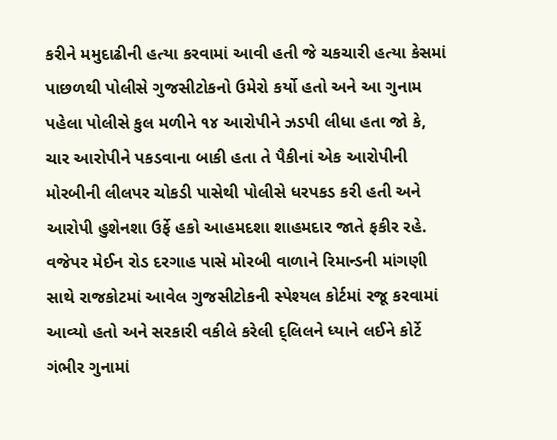કરીને મમુદાઢીની હત્યા કરવામાં આવી હતી જે ચકચારી હત્યા કેસમાં પાછળથી પોલીસે ગુજસીટોકનો ઉમેરો કર્યો હતો અને આ ગુનામ પહેલા પોલીસે કુલ મળીને ૧૪ આરોપીને ઝડપી લીધા હતા જો કે, ચાર આરોપીને પકડવાના બાકી હતા તે પૈકીનાં એક આરોપીની મોરબીની લીલપર ચોકડી પાસેથી પોલીસે ધરપકડ કરી હતી અને આરોપી હુશેનશા ઉર્ફે હકો આહમદશા શાહમદાર જાતે ફકીર રહે. વજેપર મેઈન રોડ દરગાહ પાસે મોરબી વાળાને રિમાન્ડની માંગણી સાથે રાજકોટમાં આવેલ ગુજસીટોકની સ્પેશ્યલ કોર્ટમાં રજૂ કરવામાં આવ્યો હતો અને સરકારી વકીલે કરેલી દ્લિલને ધ્યાને લઈને કોર્ટે ગંભીર ગુનામાં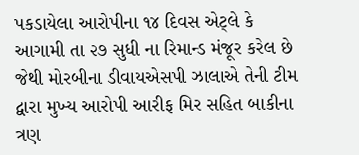પકડાયેલા આરોપીના ૧૪ દિવસ એટ્લે કે આગામી તા ૨૭ સુધી ના રિમાન્ડ મંજૂર કરેલ છે જેથી મોરબીના ડીવાયએસપી ઝાલાએ તેની ટીમ દ્વારા મુખ્ય આરોપી આરીફ મિર સહિત બાકીના ત્રણ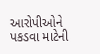આરોપીઓને પકડવા માટેની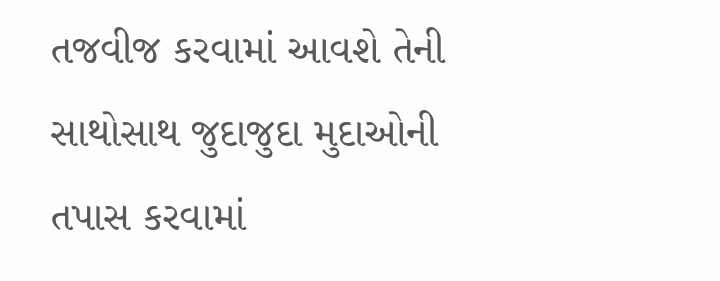તજવીજ કરવામાં આવશે તેની સાથોસાથ જુદાજુદા મુદાઓની તપાસ કરવામાં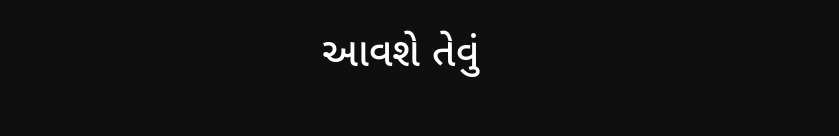આવશે તેવું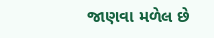જાણવા મળેલ છે